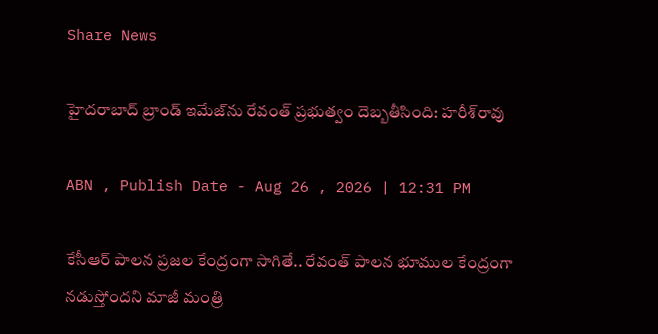Share News

హైదరాబాద్ బ్రాండ్ ఇమేజ్‌ను రేవంత్ ప్రభుత్వం దెబ్బతీసింది: హరీశ్‌రావు

ABN , Publish Date - Aug 26 , 2026 | 12:31 PM

కేసీఆర్ పాలన ప్రజల కేంద్రంగా సాగితే.. రేవంత్ పాలన భూముల కేంద్రంగా నడుస్తోందని మాజీ మంత్రి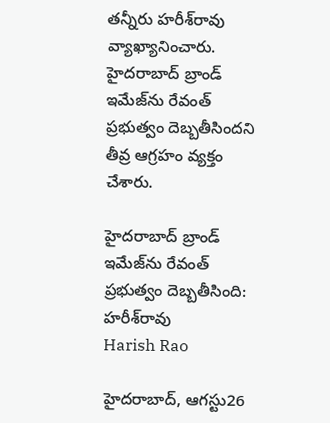తన్నీరు హరీశ్‌రావు వ్యాఖ్యానించారు. హైదరాబాద్ బ్రాండ్ ఇమేజ్‌ను రేవంత్ ప్రభుత్వం దెబ్బతీసిందని తీవ్ర ఆగ్రహం వ్యక్తం చేశారు.

హైదరాబాద్ బ్రాండ్ ఇమేజ్‌ను రేవంత్ ప్రభుత్వం దెబ్బతీసింది: హరీశ్‌రావు
Harish Rao

హైదరాబాద్, ఆగస్టు26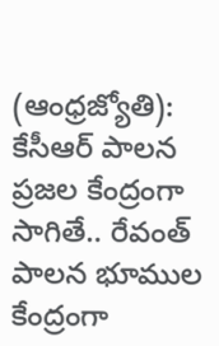(ఆంధ్రజ్యోతి): కేసీఆర్ పాలన ప్రజల కేంద్రంగా సాగితే.. రేవంత్ పాలన భూముల కేంద్రంగా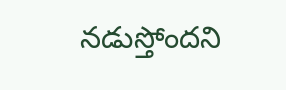నడుస్తోందని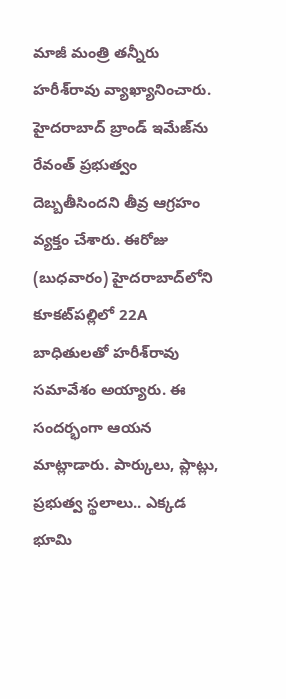మాజీ మంత్రి తన్నీరు హరీశ్‌రావు వ్యాఖ్యానించారు. హైదరాబాద్ బ్రాండ్ ఇమేజ్‌ను రేవంత్ ప్రభుత్వం దెబ్బతీసిందని తీవ్ర ఆగ్రహం వ్యక్తం చేశారు. ఈరోజు (బుధవారం) హైదరాబాద్‌లోని కూకట్‌పల్లిలో 22A బాధితులతో హరీశ్‌రావు సమావేశం అయ్యారు. ఈ సందర్భంగా ఆయన మాట్లాడారు. పార్కులు, ప్లాట్లు, ప్రభుత్వ స్థలాలు.. ఎక్కడ భూమి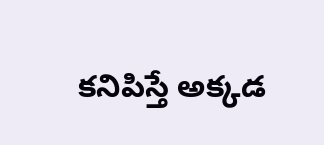కనిపిస్తే అక్కడ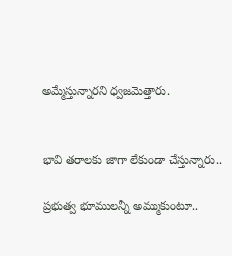అమ్మేస్తున్నారని ధ్వజమెత్తారు.


భావి తరాలకు జాగా లేకుండా చేస్తున్నారు..

ప్రభుత్వ భూములన్నీ అమ్ముకుంటూ..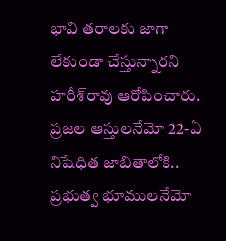భావి తరాలకు జాగా లేకుండా చేస్తున్నారని హరీశ్‌రావు ఆరోపించారు. ప్రజల ఆస్తులనేమో 22-ఏ నిషేధిత జాబితాలోకి.. ప్రభుత్వ భూములనేమో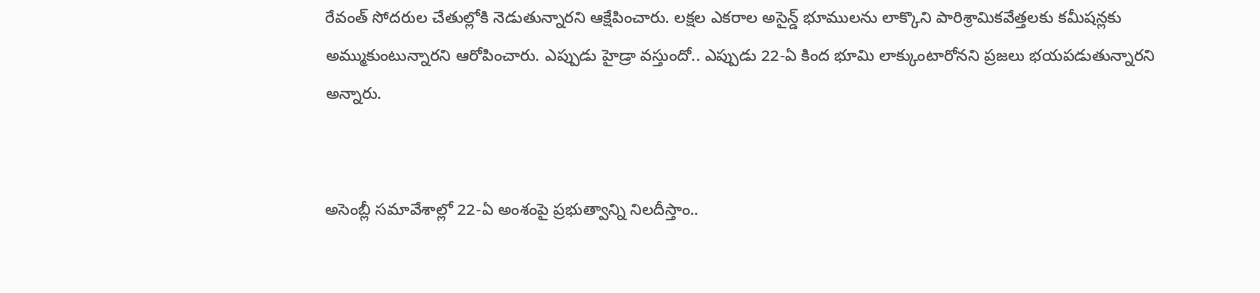రేవంత్ సోదరుల చేతుల్లోకి నెడుతున్నారని ఆక్షేపించారు. లక్షల ఎకరాల అసైన్డ్ భూములను లాక్కొని పారిశ్రామికవేత్తలకు కమీషన్లకు అమ్ముకుంటున్నారని ఆరోపించారు. ఎప్పుడు హైడ్రా వస్తుందో.. ఎప్పుడు 22-ఏ కింద భూమి లాక్కుంటారోనని ప్రజలు భయపడుతున్నారని అన్నారు.


అసెంబ్లీ సమావేశాల్లో 22-ఏ అంశంపై ప్రభుత్వాన్ని నిలదీస్తాం..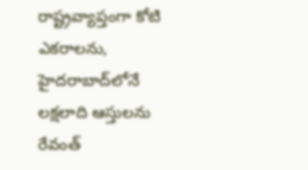రాష్ట్రవ్యాప్తంగా కోటి ఎకరాలను, హైదరాబాద్‌లోనే లక్షలాది ఆస్తులను రేవంత్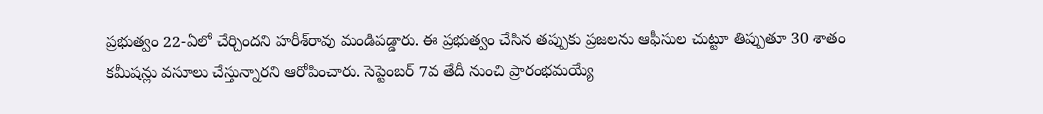ప్రభుత్వం 22-ఏలో చేర్చిందని హరీశ్‌రావు మండిపడ్డారు. ఈ ప్రభుత్వం చేసిన తప్పుకు ప్రజలను ఆఫీసుల చుట్టూ తిప్పుతూ 30 శాతం కమీషన్లు వసూలు చేస్తున్నారని ఆరోపించారు. సెప్టెంబర్ 7వ తేదీ నుంచి ప్రారంభమయ్యే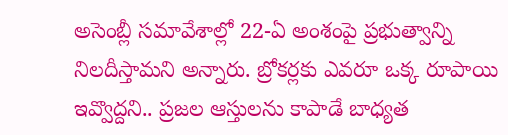అసెంబ్లీ సమావేశాల్లో 22-ఏ అంశంపై ప్రభుత్వాన్ని నిలదీస్తామని అన్నారు. బ్రోకర్లకు ఎవరూ ఒక్క రూపాయి ఇవ్వొద్దని.. ప్రజల ఆస్తులను కాపాడే బాధ్యత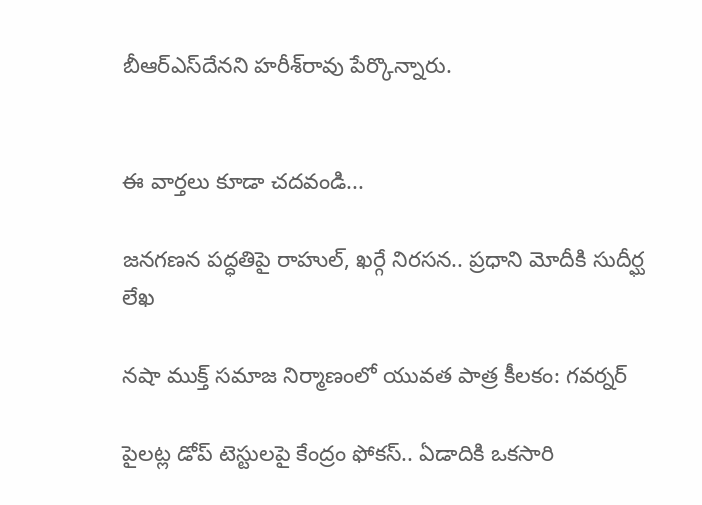బీఆర్‌ఎస్‌దేనని హరీశ్‌రావు పేర్కొన్నారు.


ఈ వార్తలు కూడా చదవండి...

జనగణన పద్ధతిపై రాహుల్, ఖర్గే నిరసన.. ప్రధాని మోదీకి సుదీర్ఘ లేఖ

నషా ముక్త్ సమాజ నిర్మాణంలో యువత పాత్ర కీలకం: గవర్నర్

పైలట్ల డోప్ టెస్టులపై కేంద్రం ఫోకస్‌.. ఏడాదికి ఒకసారి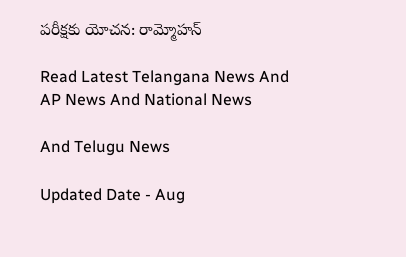పరీక్షకు యోచన: రామ్మోహన్

Read Latest Telangana News And AP News And National News

And Telugu News

Updated Date - Aug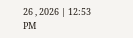26 , 2026 | 12:53 PM